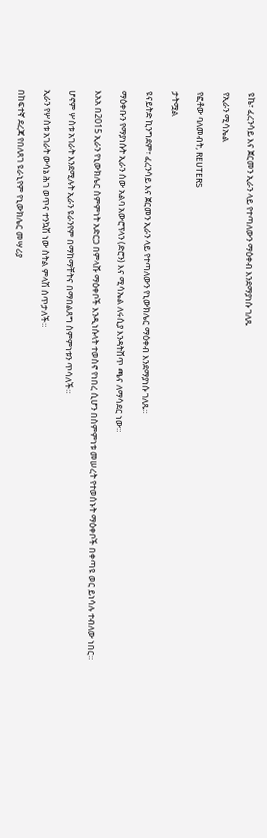ዩኬ፣ ፈረንሳይ እና ጀርመን ኢራን ላይ የተጣለውን ማዕቀብ እንደማያነሱ ገለጹ

የኢራን ሚሳኤል

የፎቶው ባለመብት, REUTERS

ታትሟል

ዩናይትድ ኪንግደም፣ ፈረንሳይ እና ጀርመን ኢራን ላይ የተጣለውን የኒውክሌር ማዕቀብ እንደማያነሱ ገለጹ።

ማዕቀቡን የማያነሱት ኢራን ሰው አልባ አውሮፕላን (ድሮን) እና ሚሳኤል ለሩሲያ እንዳትሸጥ ጫና ለማሳደር ነው።

እአአ በ2015 ኢራን የኒውክሌር ስምምነት አድርጋ በምላሹ ማዕቀቦች እንዲነሱላት ተወስኖ የነበረ ሲሆን በስምምነቱ መሠረት የተወሰኑት ማዕቀቦች በቀጣዩ ወር ይነሳሉ ተብለው ነበር።

ሆኖም ሦስቱ አገራት እንደሚሉት ኢራን ዩራንየም በማከማቸትና በማበልጸግ ስምምነቱን ጥሳለች።

ኢራን የሦስቱ አገራት ውሳኔ ሕገ ወጥና ተንኳሽ ነው ስትል ምላሽ ሰጥታለች።

በከፍተኛ ደረጃ የበለጸገ ዩራኒየም የኒውክሌር መሣሪያ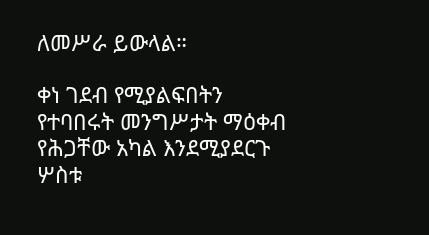ለመሥራ ይውላል።

ቀነ ገደብ የሚያልፍበትን የተባበሩት መንግሥታት ማዕቀብ የሕጋቸው አካል እንደሚያደርጉ ሦስቱ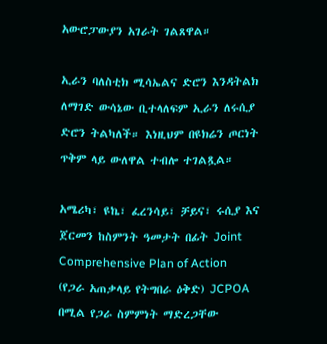አውሮፓውያን አገራት ገልጸዋል።

ኢራን ባለስቲክ ሚሳኤልና ድሮን እንዳትልክ ለማገድ ውሳኔው ቢተላለፍም ኢራን ለሩሲያ ድሮን ትልካለች። እነዚህም በዩክሬን ጦርነት ጥቅም ላይ ውለዋል ተብሎ ተገልጿል።

አሜሪካ፣ ዩኬ፣ ፈረንሳይ፣ ቻይና፣ ሩሲያ እና ጀርመን ከስምንት ዓመታት በፊት Joint Comprehensive Plan of Action (የጋራ አጠቃላይ የትግበራ ዕቅድ) JCPOA በሚል የጋራ ስምምነት ማድረጋቸው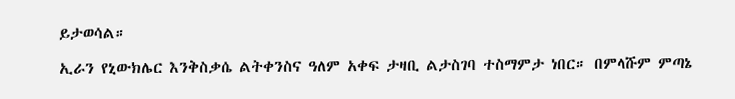ይታወሳል።

ኢራን የኒውክሌር እንቅስቃሴ ልትቀንስና ዓለም አቀፍ ታዛቢ ልታስገባ ተስማምታ ነበር። በምላሹም ምጣኔ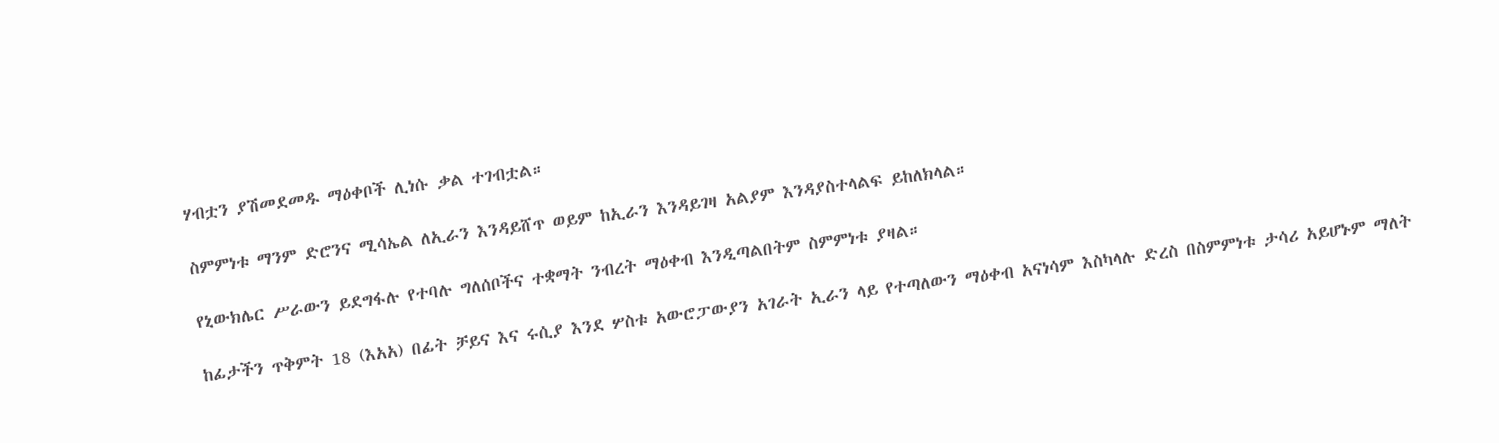ሃብቷን ያሽመደመዱ ማዕቀቦች ሊነሱ ቃል ተገብቷል።

ስምምነቱ ማንም ድሮንና ሚሳኤል ለኢራን እንዳይሸጥ ወይም ከኢራን እንዳይገዛ አልያም እንዳያስተላልፍ ይከለክላል።

የኒውክሌር ሥራውን ይደግፋሉ የተባሉ ግለሰቦችና ተቋማት ንብረት ማዕቀብ እንዲጣልበትም ስምምነቱ ያዛል።

ከፊታችን ጥቅምት 18 (እአአ) በፊት ቻይና እና ሩሲያ እንደ ሦስቱ አውሮፓውያን አገራት ኢራን ላይ የተጣለውን ማዕቀብ አናነሳም እስካላሉ ድረስ በስምምነቱ ታሳሪ አይሆኑም ማለት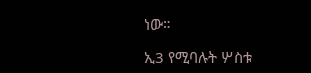ነው።

ኢ3 የሚባሉት ሦስቱ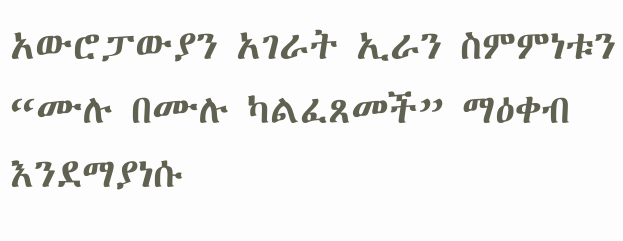አውሮፓውያን አገራት ኢራን ስምምነቱን “ሙሉ በሙሉ ካልፈጸመች” ማዕቀብ እንደማያነሱ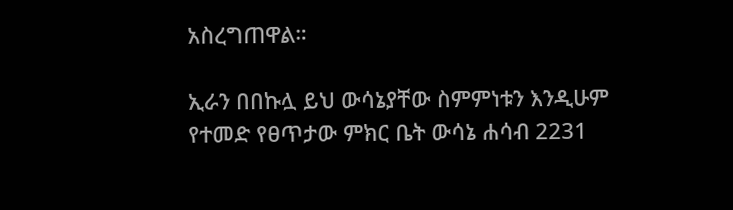አስረግጠዋል።

ኢራን በበኩሏ ይህ ውሳኔያቸው ስምምነቱን እንዲሁም የተመድ የፀጥታው ምክር ቤት ውሳኔ ሐሳብ 2231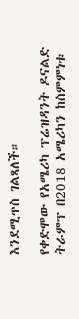እንደሚጥስ ገልጻለች።

የቀድሞው የአሜሪካ ፕሬዝዳንት ዶናልድ ትራምፕ በ2018 አሜሪካን ከስምምነቱ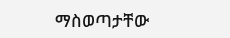ማስወጣታቸው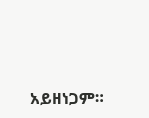አይዘነጋም።